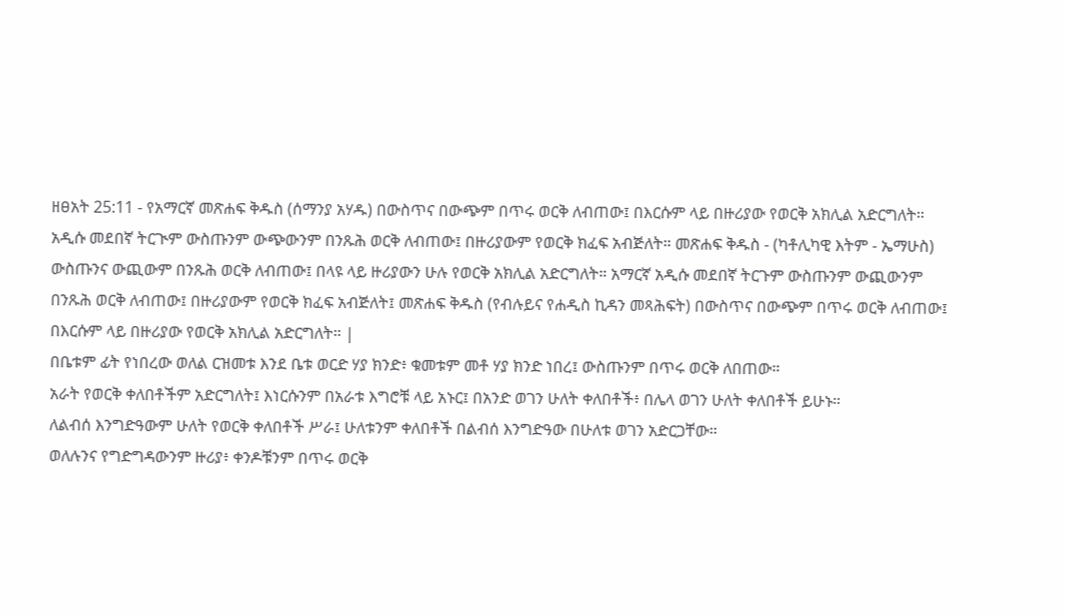ዘፀአት 25:11 - የአማርኛ መጽሐፍ ቅዱስ (ሰማንያ አሃዱ) በውስጥና በውጭም በጥሩ ወርቅ ለብጠው፤ በእርሱም ላይ በዙሪያው የወርቅ አክሊል አድርግለት። አዲሱ መደበኛ ትርጒም ውስጡንም ውጭውንም በንጹሕ ወርቅ ለብጠው፤ በዙሪያውም የወርቅ ክፈፍ አብጅለት። መጽሐፍ ቅዱስ - (ካቶሊካዊ እትም - ኤማሁስ) ውስጡንና ውጪውም በንጹሕ ወርቅ ለብጠው፤ በላዩ ላይ ዙሪያውን ሁሉ የወርቅ አክሊል አድርግለት። አማርኛ አዲሱ መደበኛ ትርጉም ውስጡንም ውጪውንም በንጹሕ ወርቅ ለብጠው፤ በዙሪያውም የወርቅ ክፈፍ አብጅለት፤ መጽሐፍ ቅዱስ (የብሉይና የሐዲስ ኪዳን መጻሕፍት) በውስጥና በውጭም በጥሩ ወርቅ ለብጠው፤ በእርሱም ላይ በዙሪያው የወርቅ አክሊል አድርግለት። |
በቤቱም ፊት የነበረው ወለል ርዝመቱ እንደ ቤቱ ወርድ ሃያ ክንድ፥ ቁመቱም መቶ ሃያ ክንድ ነበረ፤ ውስጡንም በጥሩ ወርቅ ለበጠው።
አራት የወርቅ ቀለበቶችም አድርግለት፤ እነርሱንም በአራቱ እግሮቹ ላይ አኑር፤ በአንድ ወገን ሁለት ቀለበቶች፥ በሌላ ወገን ሁለት ቀለበቶች ይሁኑ።
ለልብሰ እንግድዓውም ሁለት የወርቅ ቀለበቶች ሥራ፤ ሁለቱንም ቀለበቶች በልብሰ እንግድዓው በሁለቱ ወገን አድርጋቸው።
ወለሉንና የግድግዳውንም ዙሪያ፥ ቀንዶቹንም በጥሩ ወርቅ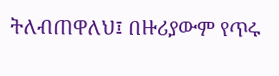ትለብጠዋለህ፤ በዙሪያውም የጥሩ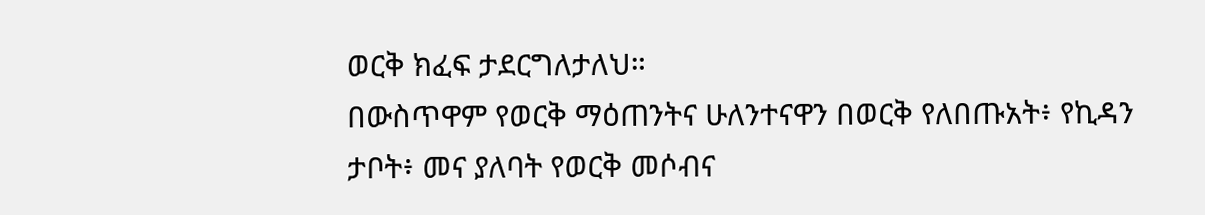ወርቅ ክፈፍ ታደርግለታለህ።
በውስጥዋም የወርቅ ማዕጠንትና ሁለንተናዋን በወርቅ የለበጡአት፥ የኪዳን ታቦት፥ መና ያለባት የወርቅ መሶብና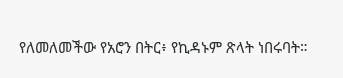የለመለመችው የአሮን በትር፥ የኪዳኑም ጽላት ነበሩባት።